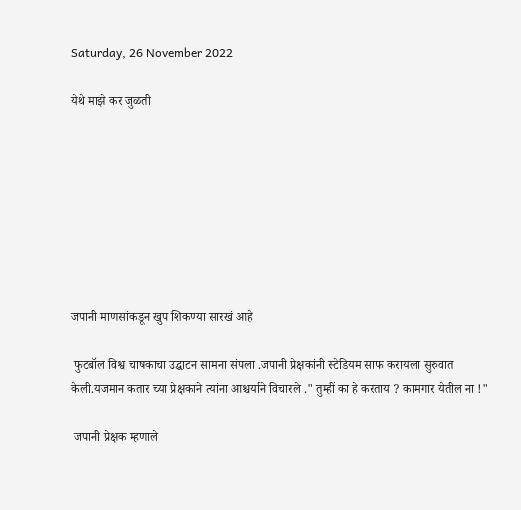Saturday, 26 November 2022

येथे माझे कर जुळती








जपानी माणसांकडून खुप शिकण्या सारखं आहे

 फुटबॉल विश्व चाषकाचा उद्घाटन सामना संपला .जपानी प्रेक्षकांनी स्टेडियम साफ करायला सुरुवात केली.यजमान कतार च्या प्रेक्षकाने त्यांना आश्चर्याने विचारले ." तुम्हीं का हे करताय ? कामगार येतील ना !"

 जपानी प्रेक्षक म्हणाले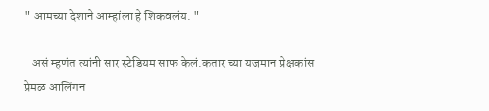" आमच्या देशाने आम्हांला हे शिकवलंय. "

   असं म्हणंत त्यांनी सार स्टेडियम साफ केलं.कतार च्या यजमान प्रेक्षकांस प्रेमळ आलिंगन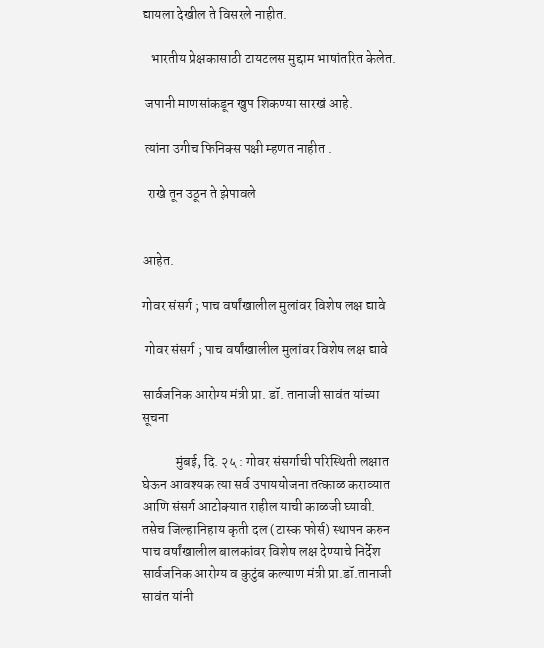द्यायला देखील ते विसरले नाहीत.

   भारतीय प्रेक्षकासाठी टायटलस मुद्दाम भाषांतरित केलेत.

 जपानी माणसांकडून खुप शिकण्या सारखं आहे.

 त्यांना उगीच फिनिक्स पक्षी म्हणत नाहीत .

  राखे तून उठून ते झेपावले


आहेत.

गोवर संसर्ग ; पाच वर्षांखालील मुलांवर विशेष लक्ष द्यावे

 गोवर संसर्ग ; पाच वर्षांखालील मुलांवर विशेष लक्ष द्यावे

सार्वजनिक आरोग्य मंत्री प्रा. डॉ. तानाजी सावंत यांच्या सूचना

            मुंबई, दि. २५ : गोवर संसर्गाची परिस्थिती लक्षात घेऊन आवश्यक त्या सर्व उपाययोजना तत्काळ कराव्यात आणि संसर्ग आटोक्यात राहील याची काळजी घ्यावी. तसेच जिल्हानिहाय कृती दल (टास्क फोर्स) स्थापन करुन पाच वर्षांखालील बालकांवर विशेष लक्ष देण्याचे निर्देश सार्वजनिक आरोग्य व कुटुंब कल्याण मंत्री प्रा.डॉ.तानाजी सावंत यांनी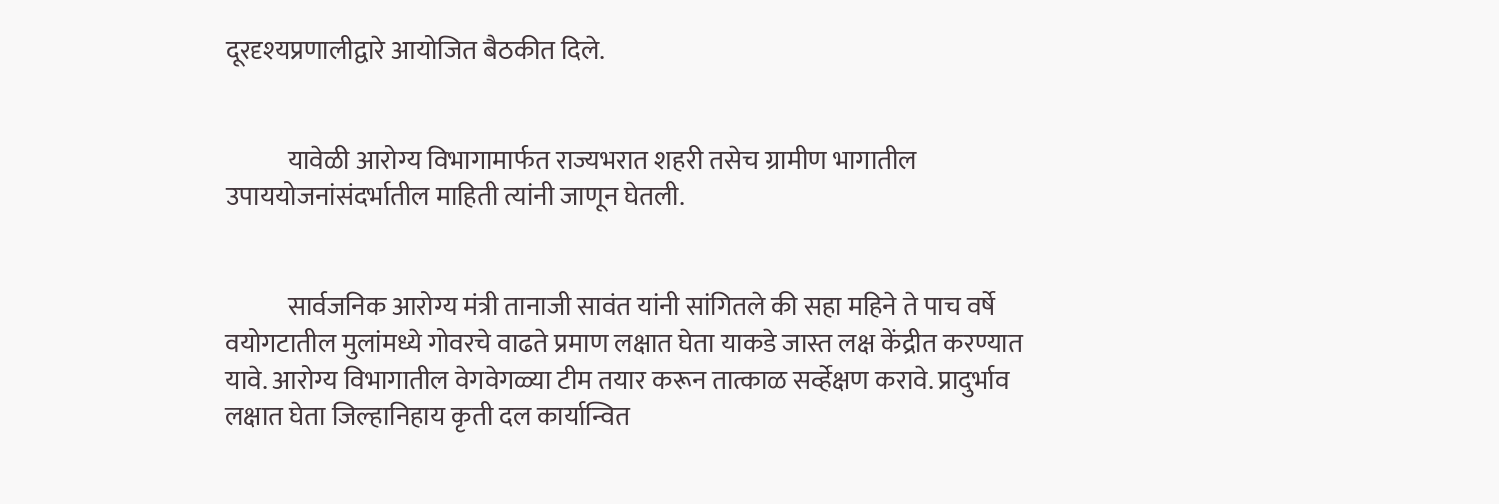दूरदृश्‍यप्रणालीद्वारे आयोजित बैठकीत दिले.


            यावेळी आरोग्य विभागामार्फत राज्यभरात शहरी तसेच ग्रामीण भागातील उपाययोजनांसंदर्भातील माहिती त्यांनी जाणून घेतली.


            सार्वजनिक आरोग्य मंत्री तानाजी सावंत यांनी सांगितले की सहा महिने ते पाच वर्षे वयोगटातील मुलांमध्ये गोवरचे वाढते प्रमाण लक्षात घेता याकडे जास्त लक्ष केंद्रीत करण्यात यावे. आरोग्य विभागातील वेगवेगळ्या टीम तयार करून तात्काळ सर्व्हेक्षण करावे. प्रादुर्भाव लक्षात घेता जिल्हानिहाय कृती दल कार्यान्वित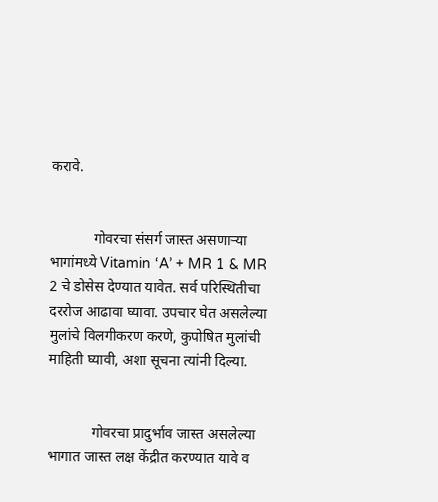करावे.


            गोवरचा संसर्ग जास्त असणाऱ्या भागांमध्ये Vitamin ‘A’ + MR 1 & MR 2 चे डोसेस देण्यात यावेत. सर्व परिस्थितीचा दररोज आढावा घ्यावा. उपचार घेत असलेल्या मुलांचे विलगीकरण करणे, कुपोषित मुलांची माहिती घ्यावी, अशा सूचना त्यांनी दिल्या.


            गोवरचा प्रादुर्भाव जास्त असलेल्या भागात जास्त लक्ष केंद्रीत करण्यात यावे व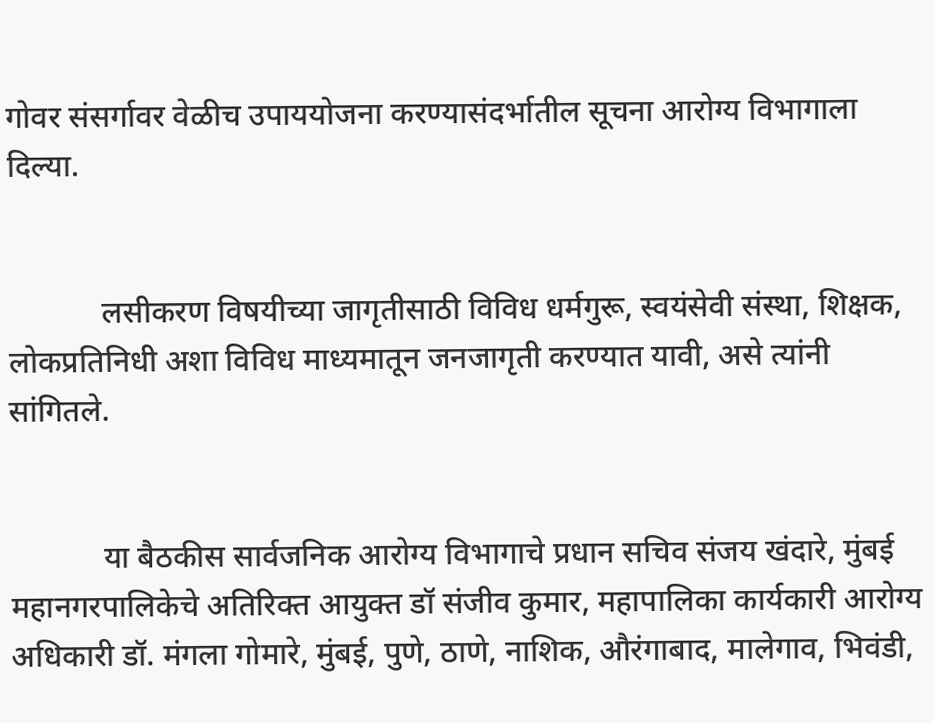गोवर संसर्गावर वेळीच उपाययोजना करण्यासंदर्भातील सूचना आरोग्य विभागाला दिल्या.


            लसीकरण विषयीच्या जागृतीसाठी विविध धर्मगुरू, स्वयंसेवी संस्था, शिक्षक, लोकप्रतिनिधी अशा विविध माध्यमातून जनजागृती करण्यात यावी, असे त्यांनी सांगितले.


            या बैठकीस सार्वजनिक आरोग्य विभागाचे प्रधान सचिव संजय खंदारे, मुंबई महानगरपालिकेचे अतिरिक्त आयुक्त डॉ संजीव कुमार, महापालिका कार्यकारी आरोग्य अधिकारी डॉ. मंगला गोमारे, मुंबई, पुणे, ठाणे, नाशिक, औरंगाबाद, मालेगाव, भिवंडी,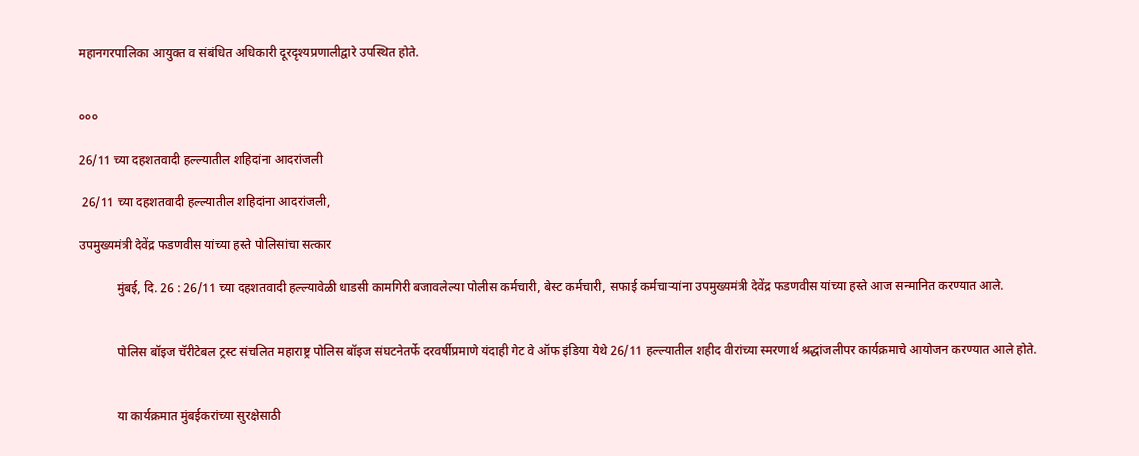महानगरपालिका आयुक्त व संबंधित अधिकारी दूरदृश्यप्रणालीद्वारे उपस्थित होते.


०००

26/11 च्या दहशतवादी हल्ल्यातील शहिदांना आदरांजली

 26/11 च्या दहशतवादी हल्ल्यातील शहिदांना आदरांजली,

उपमुख्यमंत्री देवेंद्र फडणवीस यांच्या हस्ते पोलिसांचा सत्कार

            मुंबई, दि. 26 : 26/11 च्या दहशतवादी हल्ल्यावेळी धाडसी कामगिरी बजावलेल्या पोलीस कर्मचारी, बेस्ट कर्मचारी, सफाई कर्मचाऱ्यांना उपमुख्यमंत्री देवेंद्र फडणवीस यांच्या हस्ते आज सन्मानित करण्यात आले.


            पोलिस बॉइज चॅरीटेबल ट्रस्ट संचलित महाराष्ट्र पोलिस बॉइज संघटनेतर्फे दरवर्षीप्रमाणे यंदाही गेट वे ऑफ इंडिया येथे 26/11 हल्ल्यातील शहीद वीरांच्या स्मरणार्थ श्रद्धांजलीपर कार्यक्रमाचे आयोजन करण्यात आले होते.


            या कार्यक्रमात मुंबईकरांच्या सुरक्षेसाठी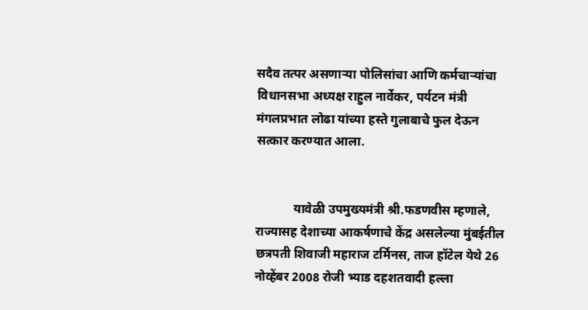सदैव तत्पर असणाऱ्या पोलिसांचा आणि कर्मचाऱ्यांचा विधानसभा अध्यक्ष राहुल नार्वेकर, पर्यटन मंत्री मंगलप्रभात लोढा यांच्या हस्ते गुलाबाचे फुल देऊन सत्कार करण्यात आला.


            यावेळी उपमुख्यमंत्री श्री.फडणवीस म्हणाले, राज्यासह देशाच्या आकर्षणाचे केंद्र असलेल्या मुंबईतील छत्रपती शिवाजी महाराज टर्मिनस, ताज हॉटेल येथे 26 नोव्हेंबर 2008 रोजी भ्याड दहशतवादी हल्ला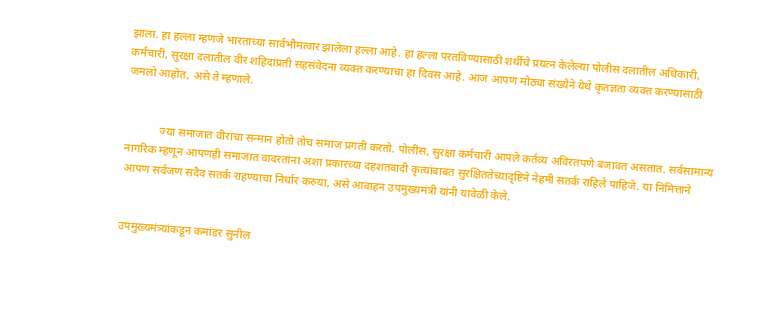झाला. हा हल्ला म्हणजे भारताच्या सार्वभौमत्वार झालेला हल्ला आहे. हा हल्ला परतविण्यासाठी शर्थीचे प्रयत्न केलेल्या पोलीस दलातील अधिकारी, कर्मचारी, सुरक्षा दलातील वीर शहिदांप्रती सहसंवेदना व्यक्त करण्याचा हा दिवस आहे. आज आपण मोठ्या संख्येने येथे कृतज्ञता व्यक्त करण्यासाठी जमलो आहोत, असे ते म्हणाले.


            ज्या समाजात वीरांचा सन्मान होतो तोच समाज प्रगती करतो. पोलीस, सुरक्षा कर्मचारी आपले कर्तव्य अविरतपणे बजावत असतात. सर्वसामान्य नागरिक म्हणून आपणही समाजात वावरतांना अशा प्रकारच्या दहशतवादी कृत्यांबाबत सुरक्षिततेच्यादृष्टिने नेहमी सतर्क राहिले पाहिजे. या निमित्ताने आपण सर्वजण सदैव सतर्क राहण्याचा निर्धार करुया, असे आवाहन उपमुख्यमंत्री यांनी यावेळी केले.


उपमुख्यमंत्र्यांकडून कमांडर सुनील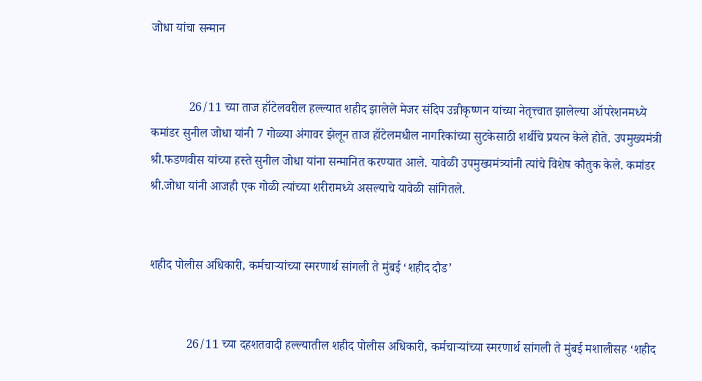जोधा यांचा सन्मान


            26/11 च्या ताज हॉटेलवरील हल्ल्यात शहीद झालेले मेजर संदिप उन्नीकृष्णन यांच्या नेतृत्त्वात झालेल्या ऑपरेशनमध्ये कमांडर सुनील जोधा यांनी 7 गोळ्या अंगावर झेलून ताज हॉटेलमधील नागरिकांच्या सुटकेसाठी शर्थीचे प्रयत्‍न केले होते. उपमुख्यमंत्री श्री.फडणवीस यांच्या हस्ते सुनील जोधा यांना सन्मानित करण्यात आले. यावेळी उपमुख्यमंत्र्यांनी त्यांचे विशेष कौतुक केले. कमांडर श्री.जोधा यांनी आजही एक गोळी त्यांच्या शरीरामध्ये असल्याचे यावेळी सांगितले.


शहीद पोलीस अधिकारी, कर्मचाऱ्यांच्या स्मरणार्थ सांगली ते मुंबई ‘शहीद दौड’


            26/11 च्या दहशतवादी हल्ल्यातील शहीद पोलीस अधिकारी, कर्मचाऱ्यांच्या स्मरणार्थ सांगली ते मुंबई मशालीसह ‘शहीद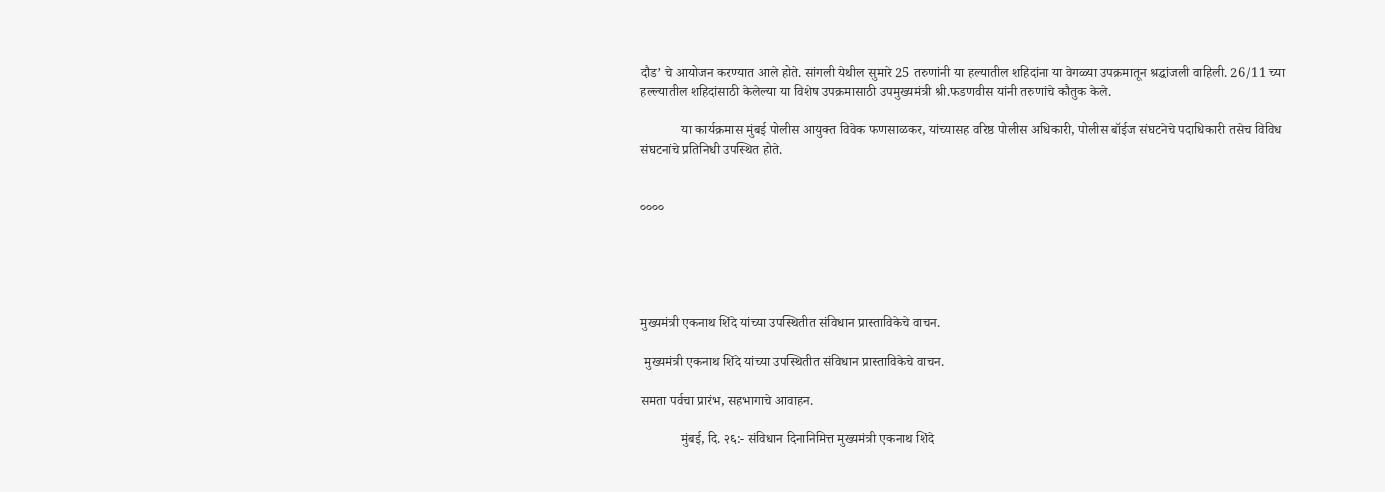दौड’ चे आयोजन करण्यात आले होते. सांगली येथील सुमारे 25 तरुणांनी या हल्यातील शहिदांना या वेगळ्या उपक्रमातून श्रद्धांजली वाहिली. 26/11 च्या हल्ल्यातील शहिदांसाठी केलेल्या या विशेष उपक्रमासाठी उपमुख्यमंत्री श्री.फडणवीस यांनी तरुणांचे कौतुक केले.

            या कार्यक्रमास मुंबई पोलीस आयुक्त विवेक फणसाळकर, यांच्यासह वरिष्ठ पोलीस अधिकारी, पोलीस बॉईज संघटनेचे पदाधिकारी तसेच विविध संघटनांचे प्रतिनिधी उपस्थित होते.


००००





मुख्यमंत्री एकनाथ शिंदे यांच्या उपस्थितीत संविधान प्रास्ताविकेचे वाचन.

 मुख्यमंत्री एकनाथ शिंदे यांच्या उपस्थितीत संविधान प्रास्ताविकेचे वाचन.

समता पर्वचा प्रारंभ, सहभागाचे आवाहन.

            मुंबई, दि. २६:- संविधान दिनानिमित्त मुख्यमंत्री एकनाथ शिंदे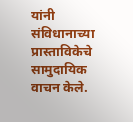यांनी संविधानाच्या प्रास्ताविकेचे सामुदायिक वाचन केले.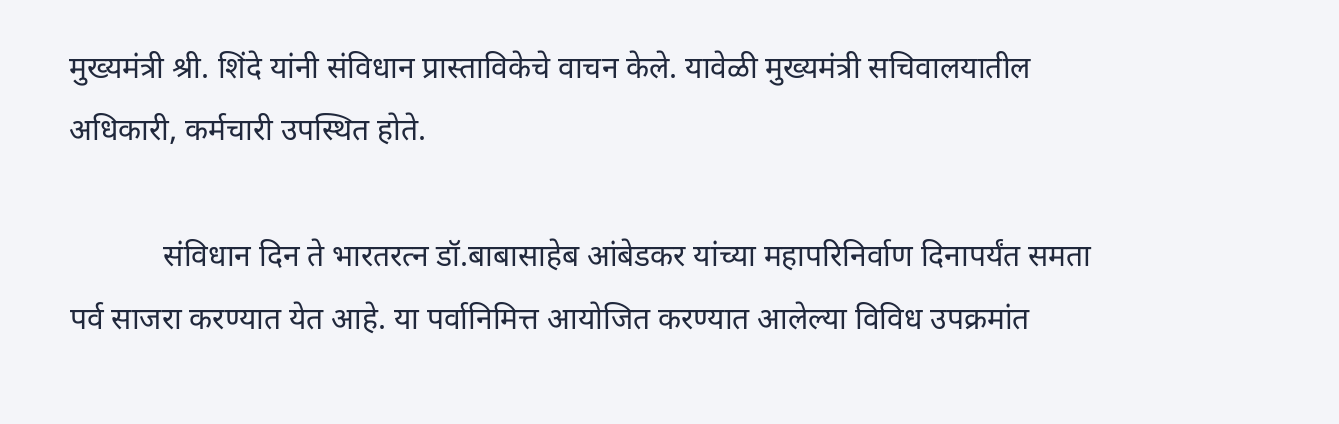मुख्यमंत्री श्री. शिंदे यांनी संविधान प्रास्ताविकेचे वाचन केले. यावेळी मुख्यमंत्री सचिवालयातील अधिकारी, कर्मचारी उपस्थित होते.

            संविधान दिन ते भारतरत्न डॉ.बाबासाहेब आंबेडकर यांच्या महापरिनिर्वाण दिनापर्यंत समता पर्व साजरा करण्यात येत आहे. या पर्वानिमित्त आयोजित करण्यात आलेल्या विविध उपक्रमांत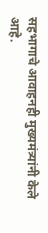सहभागाचे आवाहनही मुख्यमंत्र्यांनी केले आहे.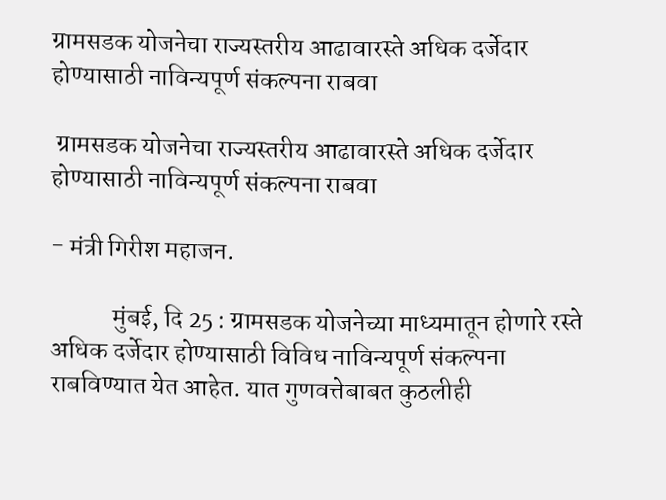ग्रामसडक योजनेचा राज्यस्तरीय आढावारस्ते अधिक दर्जेदार होण्यासाठी नाविन्यपूर्ण संकल्पना राबवा

 ग्रामसडक योजनेचा राज्यस्तरीय आढावारस्ते अधिक दर्जेदार होण्यासाठी नाविन्यपूर्ण संकल्पना राबवा

- मंत्री गिरीश महाजन.

            मुंबई, दि 25 : ग्रामसडक योजनेच्या माध्यमातून होणारे रस्ते अधिक दर्जेदार होण्यासाठी विविध नाविन्यपूर्ण संकल्पना राबविण्यात येत आहेत. यात गुणवत्तेबाबत कुठलीही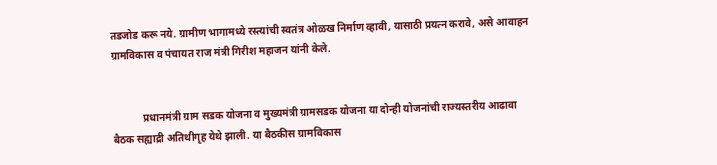तडजोड करू नये. ग्रामीण भागामध्ये रस्त्यांची स्वतंत्र ओळख निर्माण व्हावी, यासाठी प्रयत्न करावे, असे आवाहन ग्रामविकास व पंचायत राज मंत्री गिरीश महाजन यांनी केले.


            प्रधानमंत्री ग्राम सडक योजना व मुख्यमंत्री ग्रामसडक योजना या दोन्ही योजनांची राज्यस्तरीय आढावा बैठक सह्याद्री अतिथीगृह येथे झाली. या बैठकीस ग्रामविकास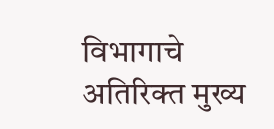विभागाचे अतिरिक्त मुख्य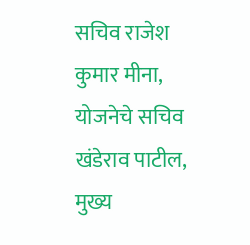सचिव राजेश कुमार मीना, योजनेचे सचिव खंडेराव पाटील, मुख्य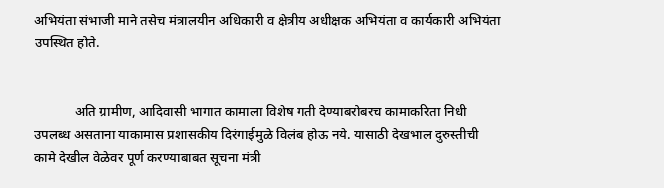अभियंता संभाजी माने तसेच मंत्रालयीन अधिकारी व क्षेत्रीय अधीक्षक अभियंता व कार्यकारी अभियंता उपस्थित होते.


            अति ग्रामीण, आदिवासी भागात कामाला विशेष गती देण्याबरोबरच कामाकरिता निधी उपलब्ध असताना याकामास प्रशासकीय दिरंगाईमुळे विलंब होऊ नये. यासाठी देखभाल दुरुस्तीची कामे देखील वेळेवर पूर्ण करण्याबाबत सूचना मंत्री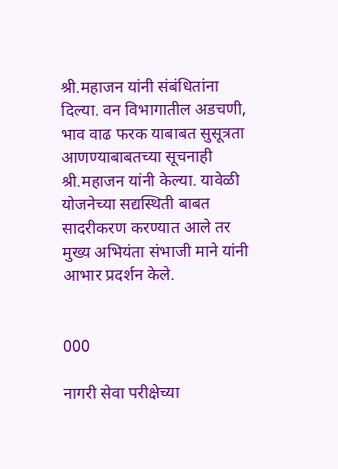श्री.महाजन यांनी संबंधितांना दिल्या. वन विभागातील अडचणी, भाव वाढ फरक याबाबत सुसूत्रता आणण्याबाबतच्या सूचनाही श्री.महाजन यांनी केल्या. यावेळी योजनेच्या सद्यस्थिती बाबत सादरीकरण करण्यात आले तर मुख्य अभियंता संभाजी माने यांनी आभार प्रदर्शन केले.


000

नागरी सेवा परीक्षेच्या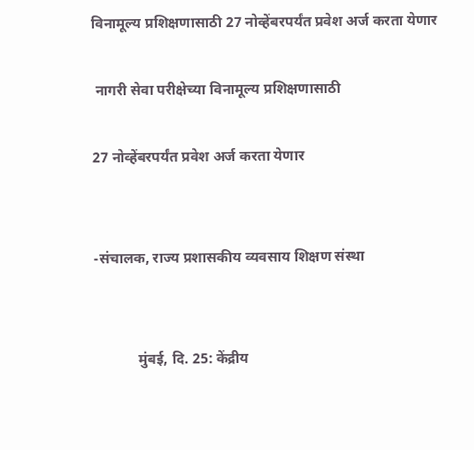विनामूल्य प्रशिक्षणासाठी 27 नोव्हेंबरपर्यंत प्रवेश अर्ज करता येणार

 नागरी सेवा परीक्षेच्या विनामूल्य प्रशिक्षणासाठी

27 नोव्हेंबरपर्यंत प्रवेश अर्ज करता येणार


-संचालक, राज्य प्रशासकीय व्यवसाय शिक्षण संस्था


            मुंबई, दि. 25: केंद्रीय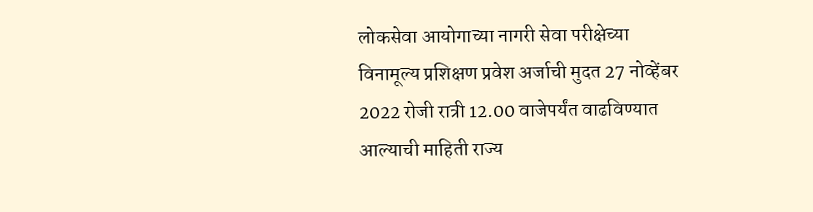लोकसेवा आयोगाच्या नागरी सेवा परीक्षेच्या विनामूल्य प्रशिक्षण प्रवेश अर्जाची मुदत 27 नोव्हेंबर 2022 रोजी रात्री 12.00 वाजेपर्यंत वाढविण्यात आल्याची माहिती राज्य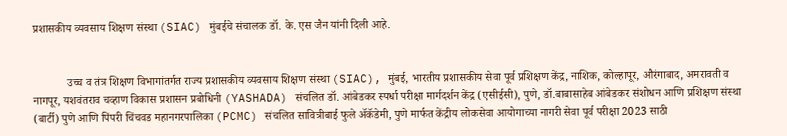प्रशासकीय व्यवसाय शिक्षण संस्था (SIAC) मुंबईचे संचालक डॉ. के. एस जैन यांनी दिली आहे.


            उच्च व तंत्र शिक्षण विभागांतर्गत राज्य प्रशासकीय व्यवसाय शिक्षण संस्था (SIAC), मुंबई, भारतीय प्रशासकीय सेवा पूर्व प्रशिक्षण केंद्र, नाशिक, कोल्हापूर, औरंगाबाद, अमरावती व नागपूर, यशवंतराव चव्हाण विकास प्रशासन प्रबोधिनी (YASHADA) संचलित डॉ. आंबेडकर स्पर्धा परीक्षा मार्गदर्शन केंद्र (एसीईसी), पुणे, डॉ.बाबासाहेब आंबेडकर संशोधन आणि प्रशिक्षण संस्था (बार्टी) पुणे आणि पिंपरी चिंचवड महानगरपालिका (PCMC) संचलित सावित्रीबाई फुले ॲकॅडेमी, पुणे मार्फत केंद्रीय लोकसेवा आयोगाच्या नागरी सेवा पूर्व परीक्षा 2023 साठी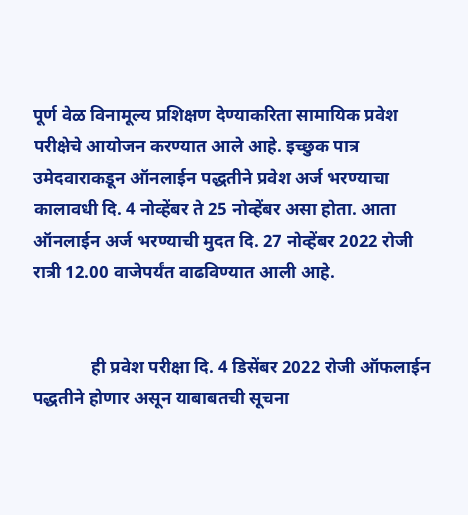पूर्ण वेळ विनामूल्य प्रशिक्षण देण्याकरिता सामायिक प्रवेश परीक्षेचे आयोजन करण्यात आले आहे. इच्छुक पात्र उमेदवाराकडून ऑनलाईन पद्धतीने प्रवेश अर्ज भरण्याचा कालावधी दि. 4 नोव्हेंबर ते 25 नोव्हेंबर असा होता. आता ऑनलाईन अर्ज भरण्याची मुदत दि. 27 नोव्हेंबर 2022 रोजी रात्री 12.00 वाजेपर्यंत वाढविण्यात आली आहे.


             ही प्रवेश परीक्षा दि. 4 डिसेंबर 2022 रोजी ऑफलाईन पद्धतीने होणार असून याबाबतची सूचना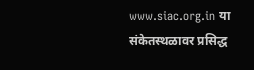www.siac.org.in या संकेतस्थळावर प्रसिद्ध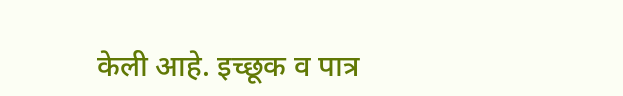केली आहे. इच्छूक व पात्र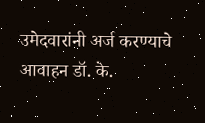उमेदवारांनी अर्ज करण्याचे आवाहन डॉ. के.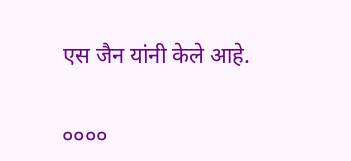एस जैन यांनी केले आहे.


००००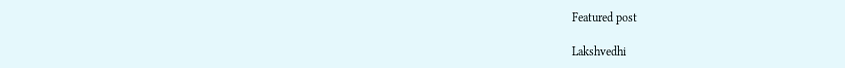Featured post

Lakshvedhi